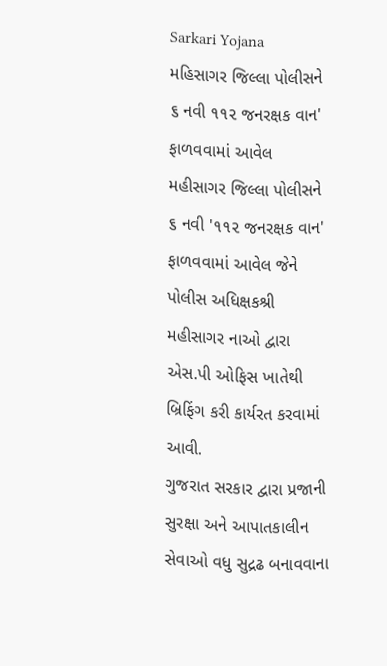Sarkari Yojana
મહિસાગર જિલ્લા પોલીસને ૬ નવી ૧૧૨ જનરક્ષક વાન' ફાળવવામાં આવેલ
મહીસાગર જિલ્લા પોલીસને ૬ નવી '૧૧૨ જનરક્ષક વાન' ફાળવવામાં આવેલ જેને પોલીસ અધિક્ષકશ્રી મહીસાગર નાઓ દ્વારા એસ.પી ઓફિસ ખાતેથી બ્રિફિંગ કરી કાર્યરત કરવામાં આવી.
ગુજરાત સરકાર દ્વારા પ્રજાની સુરક્ષા અને આપાતકાલીન સેવાઓ વધુ સુદ્રઢ બનાવવાના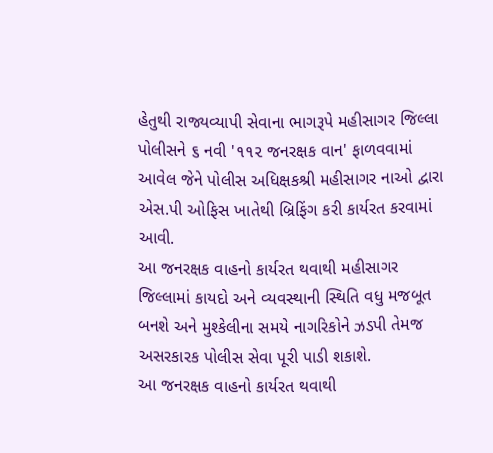હેતુથી રાજ્યવ્યાપી સેવાના ભાગરૂપે મહીસાગર જિલ્લા પોલીસને ૬ નવી '૧૧૨ જનરક્ષક વાન' ફાળવવામાં આવેલ જેને પોલીસ અધિક્ષકશ્રી મહીસાગર નાઓ દ્વારા એસ.પી ઓફિસ ખાતેથી બ્રિફિંગ કરી કાર્યરત કરવામાં આવી.
આ જનરક્ષક વાહનો કાર્યરત થવાથી મહીસાગર જિલ્લામાં કાયદો અને વ્યવસ્થાની સ્થિતિ વધુ મજબૂત બનશે અને મુશ્કેલીના સમયે નાગરિકોને ઝડપી તેમજ અસરકારક પોલીસ સેવા પૂરી પાડી શકાશે.
આ જનરક્ષક વાહનો કાર્યરત થવાથી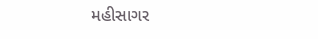મહીસાગર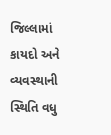જિલ્લામાં કાયદો અને વ્યવસ્થાની સ્થિતિ વધુ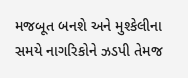મજબૂત બનશે અને મુશ્કેલીના સમયે નાગરિકોને ઝડપી તેમજ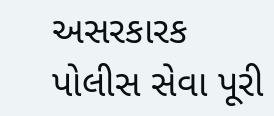અસરકારક પોલીસ સેવા પૂરી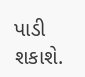પાડી શકાશે.